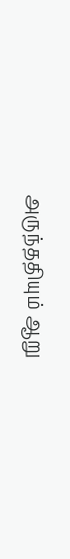அருந்ததியும் ஆறு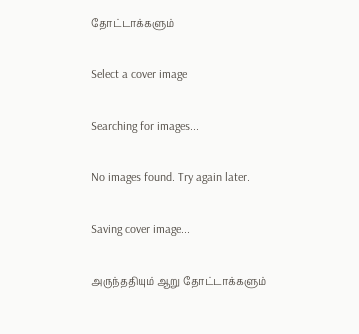தோட்டாக்களும்

Select a cover image

Searching for images...

No images found. Try again later.

Saving cover image...

அருந்ததியும் ஆறு தோட்டாக்களும்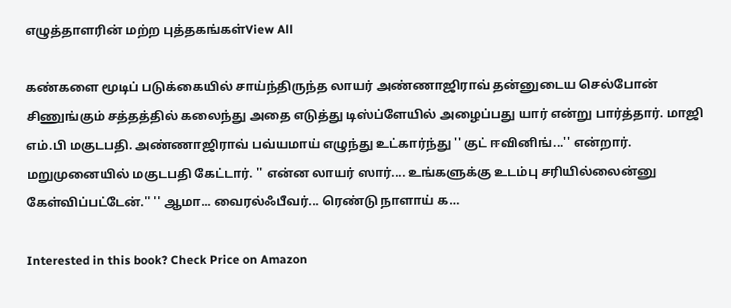எழுத்தாளரின் மற்ற புத்தகங்கள்View All

கண்களை மூடிப் படுக்கையில் சாய்ந்திருந்த லாயர் அண்ணாஜிராவ் தன்னுடைய செல்போன் சிணுங்கும் சத்தத்தில் கலைந்து அதை எடுத்து டிஸ்ப்ளேயில் அழைப்பது யார் என்று பார்த்தார். மாஜி எம்.பி மகுடபதி. அண்ணாஜிராவ் பவ்யமாய் எழுந்து உட்கார்ந்து '' குட் ஈவினிங்...'' என்றார். மறுமுனையில் மகுடபதி கேட்டார். '' என்ன லாயர் ஸார்.... உங்களுக்கு உடம்பு சரியில்லைன்னு கேள்விப்பட்டேன்.'' '' ஆமா... வைரல்ஃபீவர்... ரெண்டு நாளாய் க…

Interested in this book? Check Price on Amazon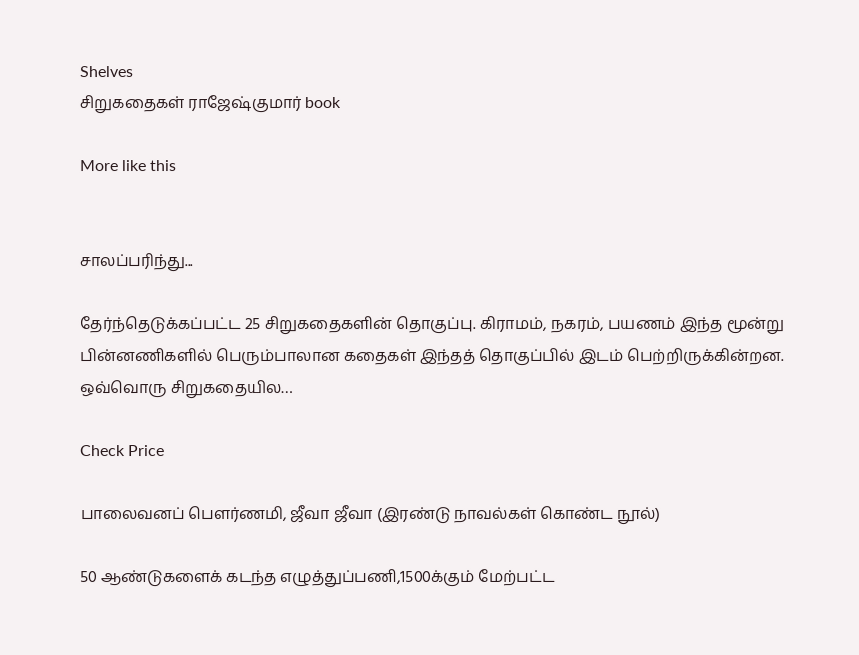Shelves
சிறுகதைகள் ராஜேஷ்குமார் book

More like this


சாலப்பரிந்து...

தேர்ந்தெடுக்கப்பட்ட 25 சிறுகதைகளின் தொகுப்பு. கிராமம், நகரம், பயணம் இந்த மூன்று பின்னணிகளில் பெரும்பாலான கதைகள் இந்தத் தொகுப்பில் இடம் பெற்றிருக்கின்றன. ஒவ்வொரு சிறுகதையில…

Check Price

பாலைவனப் பௌர்ணமி, ஜீவா ஜீவா (இரண்டு நாவல்கள் கொண்ட நூல்)

50 ஆண்டுகளைக் கடந்த எழுத்துப்பணி,1500க்கும் மேற்பட்ட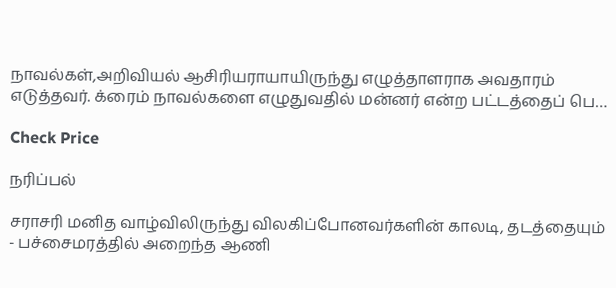நாவல்கள்,அறிவியல் ஆசிரியராயாயிருந்து எழுத்தாளராக அவதாரம் எடுத்தவர். க்ரைம் நாவல்களை எழுதுவதில் மன்னர் என்ற பட்டத்தைப் பெ…

Check Price

நரிப்பல்

சராசரி மனித வாழ்விலிருந்து விலகிப்போனவர்களின் காலடி, தடத்தையும் - பச்சைமரத்தில் அறைந்த ஆணி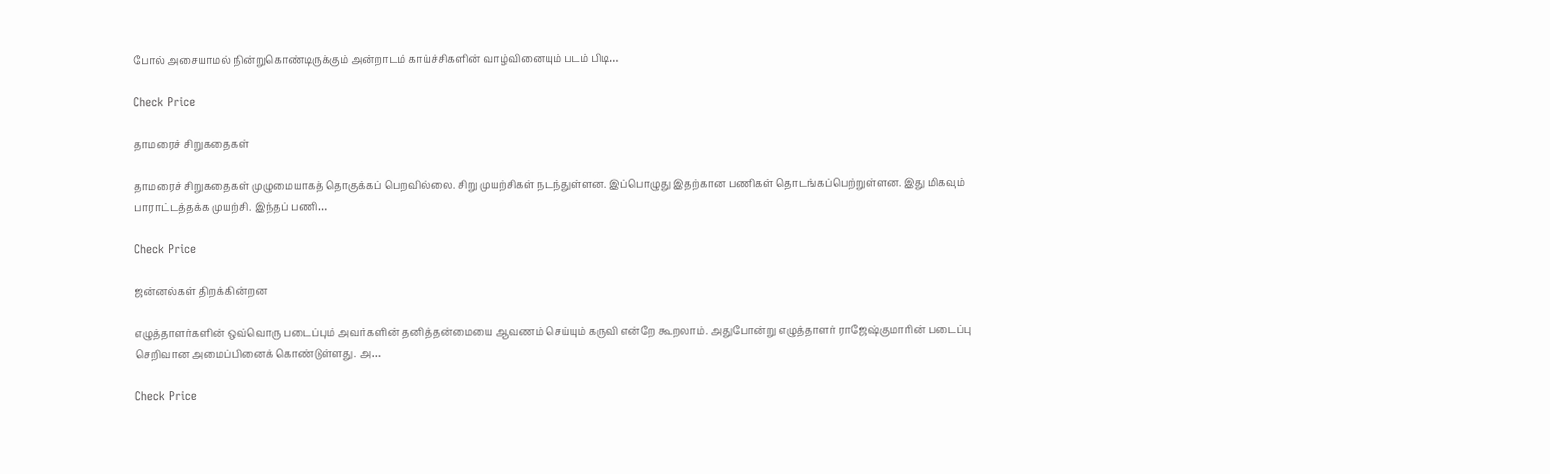போல் அசையாமல் நின்றுகொண்டிருக்கும் அன்றாடம் காய்ச்சிகளின் வாழ்வினையும் படம் பிடி…

Check Price

தாமரைச் சிறுகதைகள்

தாமரைச் சிறுகதைகள் முழுமையாகத் தொகுக்கப் பெறவில்லை. சிறு முயற்சிகள் நடந்துள்ளன. இப்பொழுது இதற்கான பணிகள் தொடங்கப்பெற்றுள்ளன. இது மிகவும் பாராட்டத்தக்க முயற்சி. இந்தப் பணி…

Check Price

ஜன்னல்கள் திறக்கின்றன

எழுத்தாளர்களின் ஒவ்வொரு படைப்பும் அவர்களின் தனித்தன்மையை ஆவணம் செய்யும் கருவி என்றே கூறலாம். அதுபோன்று எழுத்தாளர் ராஜேஷ்குமாரின் படைப்பு செறிவான அமைப்பினைக் கொண்டுள்ளது. அ…

Check Price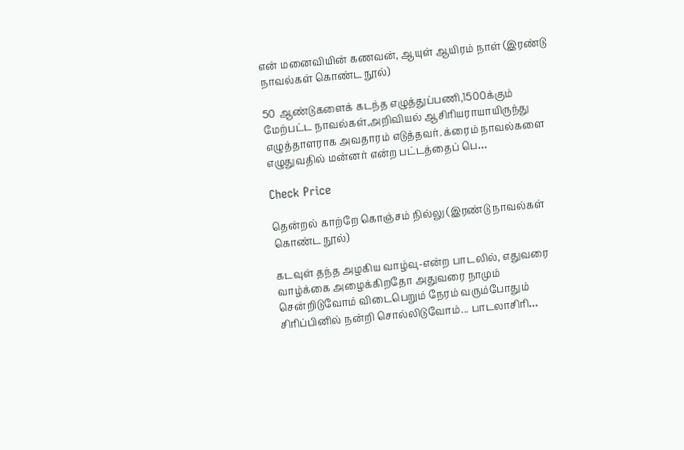என் மனைவியின் கணவன், ஆயுள் ஆயிரம் நாள் (இரண்டு நாவல்கள் கொண்ட நூல்)

50 ஆண்டுகளைக் கடந்த எழுத்துப்பணி,1500க்கும் மேற்பட்ட நாவல்கள்,அறிவியல் ஆசிரியராயாயிருந்து எழுத்தாளராக அவதாரம் எடுத்தவர். க்ரைம் நாவல்களை எழுதுவதில் மன்னர் என்ற பட்டத்தைப் பெ…

Check Price

தென்றல் காற்றே கொஞ்சம் நில்லு (இரண்டு நாவல்கள் கொண்ட நூல்)

கடவுள் தந்த அழகிய வாழ்வு-என்ற பாடலில், எதுவரை வாழ்க்கை அழைக்கிறதோ அதுவரை நாமும் சென்றிடுவோம் விடைபெறும் நேரம் வரும்போதும் சிரிப்பினில் நன்றி சொல்லிடுவோம்... பாடலாசிரி…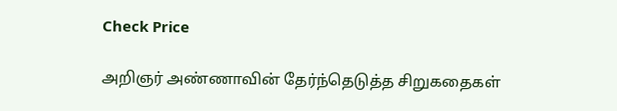Check Price

அறிஞர் அண்ணாவின் தேர்ந்தெடுத்த சிறுகதைகள்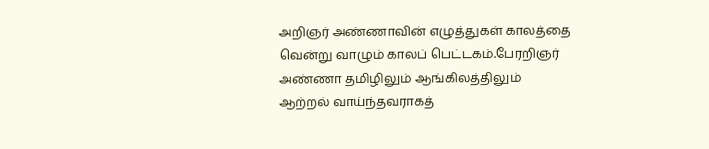அறிஞர் அண்ணாவின் எழுத்துகள் காலத்தை வென்று வாழும் காலப் பெட்டகம்.பேரறிஞர் அண்ணா தமிழிலும் ஆங்கிலத்திலும் ஆற்றல் வாய்ந்தவராகத்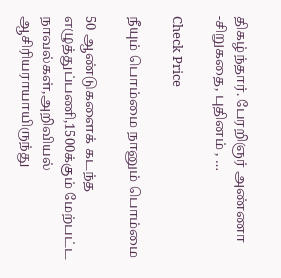திகழ்ந்தார். பேரறிஞர் அண்ணா -சிறுகதை, புதினம் , …

Check Price

நீயும் பொம்மை நானும் பொம்மை

50 ஆண்டுகளைக் கடந்த எழுத்துப்பணி,1500க்கும் மேற்பட்ட நாவல்கள்,அறிவியல் ஆசிரியராயாயிருந்து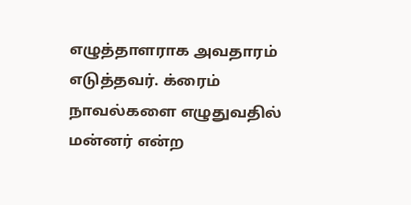எழுத்தாளராக அவதாரம் எடுத்தவர். க்ரைம் நாவல்களை எழுதுவதில் மன்னர் என்ற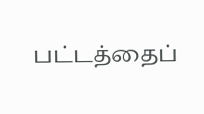பட்டத்தைப்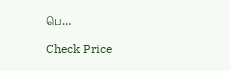பெ…

Check Price